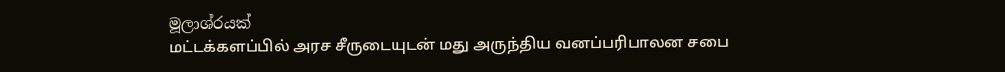මූලාශ්රයක්
மட்டக்களப்பில் அரச சீருடையுடன் மது அருந்திய வனப்பரிபாலன சபை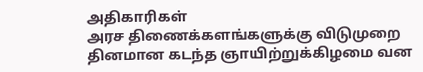அதிகாரிகள்
அரச திணைக்களங்களுக்கு விடுமுறை தினமான கடந்த ஞாயிற்றுக்கிழமை வன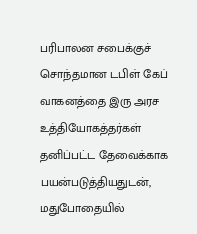பரிபாலன சபைக்குச் சொந்தமான டபிள் கேப் வாகனத்தை இரு அரச உத்தியோகத்தர்கள் தனிப்பட்ட தேவைக்காக பயன்படுத்தியதுடன், மதுபோதையில்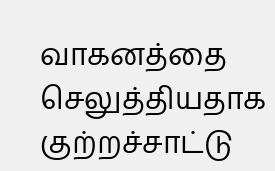வாகனத்தை செலுத்தியதாக குற்றச்சாட்டு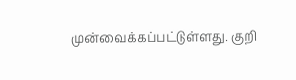முன்வைக்கப்பட்டுள்ளது. குறி